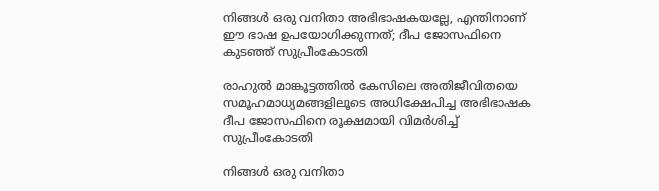നിങ്ങൾ ഒരു വനിതാ അഭിഭാഷകയല്ലേ, എന്തിനാണ് ഈ ഭാഷ ഉപയോഗിക്കുന്നത്; ദീപ ജോസഫിനെ കുടഞ്ഞ് സുപ്രീംകോടതി

രാഹുൽ മാങ്കൂട്ടത്തിൽ കേസിലെ അതിജീവിതയെ സമൂഹമാധ്യമങ്ങളിലൂടെ അധിക്ഷേപിച്ച അഭിഭാഷക ദീപ ജോസഫിനെ രൂക്ഷമായി വിമർശിച്ച് സുപ്രീംകോടതി

നിങ്ങൾ ഒരു വനിതാ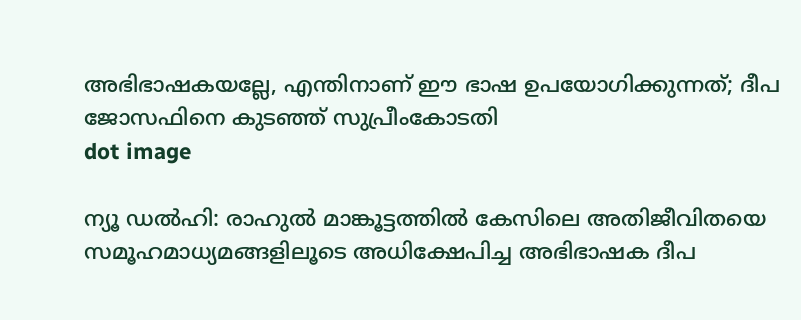അഭിഭാഷകയല്ലേ, എന്തിനാണ് ഈ ഭാഷ ഉപയോഗിക്കുന്നത്; ദീപ ജോസഫിനെ കുടഞ്ഞ് സുപ്രീംകോടതി
dot image

ന്യൂ ഡൽഹി: രാഹുൽ മാങ്കൂട്ടത്തിൽ കേസിലെ അതിജീവിതയെ സമൂഹമാധ്യമങ്ങളിലൂടെ അധിക്ഷേപിച്ച അഭിഭാഷക ദീപ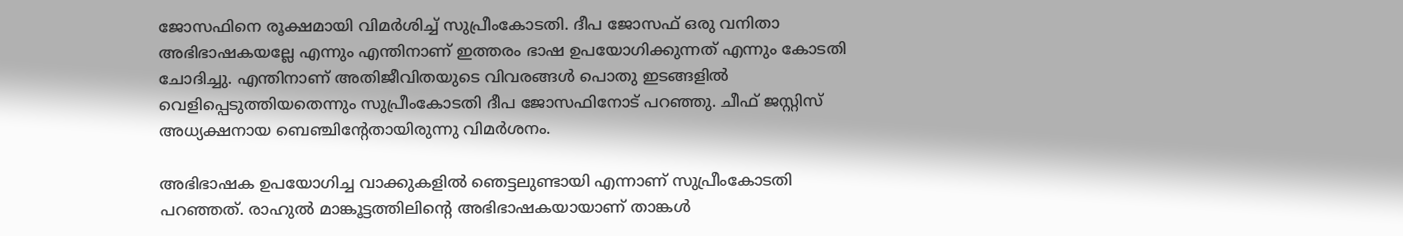ജോസഫിനെ രൂക്ഷമായി വിമർശിച്ച് സുപ്രീംകോടതി. ദീപ ജോസഫ് ഒരു വനിതാ അഭിഭാഷകയല്ലേ എന്നും എന്തിനാണ് ഇത്തരം ഭാഷ ഉപയോഗിക്കുന്നത് എന്നും കോടതി ചോദിച്ചു. എന്തിനാണ് അതിജീവിതയുടെ വിവരങ്ങള്‍ പൊതു ഇടങ്ങളില്‍ വെളിപ്പെടുത്തിയതെന്നും സുപ്രീംകോടതി ദീപ ജോസഫിനോട് പറഞ്ഞു. ചീഫ് ജസ്റ്റിസ് അധ്യക്ഷനായ ബെഞ്ചിന്റേതായിരുന്നു വിമർശനം.

അഭിഭാഷക ഉപയോഗിച്ച വാക്കുകളില്‍ ഞെട്ടലുണ്ടായി എന്നാണ് സുപ്രീംകോടതി പറഞ്ഞത്. രാഹുല്‍ മാങ്കൂട്ടത്തിലിന്റെ അഭിഭാഷകയായാണ് താങ്കള്‍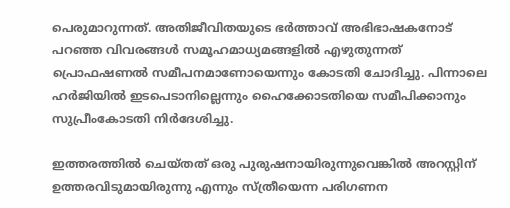പെരുമാറുന്നത്. അതിജീവിതയുടെ ഭര്‍ത്താവ് അഭിഭാഷകനോട് പറഞ്ഞ വിവരങ്ങള്‍ സമൂഹമാധ്യമങ്ങളില്‍ എഴുതുന്നത് പ്രൊഫഷണല്‍ സമീപനമാണോയെന്നും കോടതി ചോദിച്ചു. പിന്നാലെ ഹർജിയിൽ ഇടപെടാനില്ലെന്നും ഹൈക്കോടതിയെ സമീപിക്കാനും സുപ്രീംകോടതി നിർദേശിച്ചു.

ഇത്തരത്തിൽ ചെയ്തത് ഒരു പുരുഷനായിരുന്നുവെങ്കില്‍ അറസ്റ്റിന് ഉത്തരവിടുമായിരുന്നു എന്നും സ്ത്രീയെന്ന പരിഗണന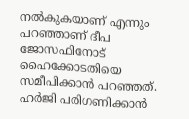നൽകുകയാണ് എന്നും പറഞ്ഞാണ് ദീപ ജോസഫിനോട് ഹൈക്കോടതിയെ സമീപിക്കാൻ പറഞ്ഞത്. ഹര്‍ജി പരിഗണിക്കാന്‍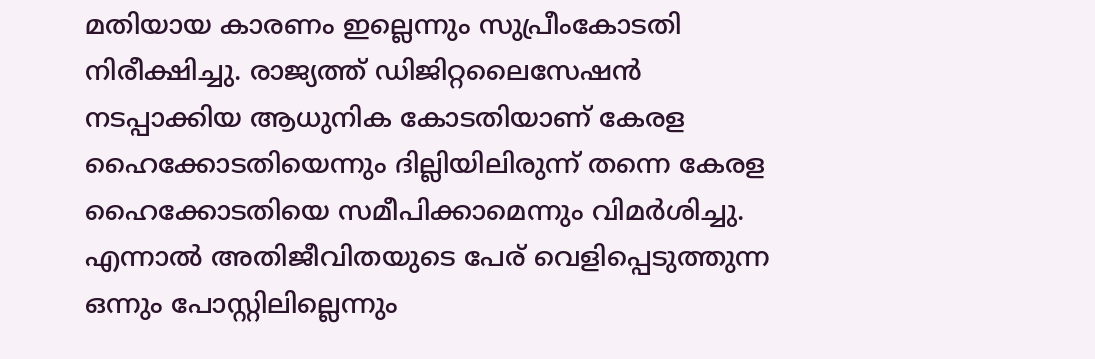മതിയായ കാരണം ഇല്ലെന്നും സുപ്രീംകോടതി നിരീക്ഷിച്ചു. രാജ്യത്ത് ഡിജിറ്റലൈസേഷന്‍ നടപ്പാക്കിയ ആധുനിക കോടതിയാണ് കേരള ഹൈക്കോടതിയെന്നും ദില്ലിയിലിരുന്ന് തന്നെ കേരള ഹൈക്കോടതിയെ സമീപിക്കാമെന്നും വിമർശിച്ചു. എന്നാൽ അതിജീവിതയുടെ പേര് വെളിപ്പെടുത്തുന്ന ഒന്നും പോസ്റ്റിലില്ലെന്നും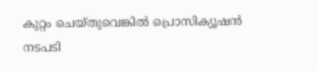കുറ്റം ചെയ്തുവെങ്കില്‍ പ്രൊസിക്യൂഷന്‍ നടപടി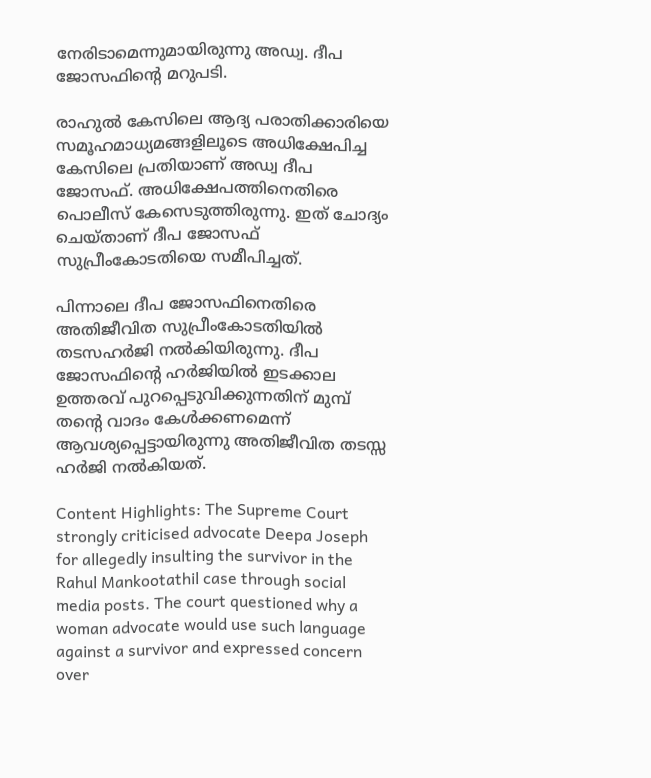നേരിടാമെന്നുമായിരുന്നു അഡ്വ. ദീപ ജോസഫിന്റെ മറുപടി.

രാഹുൽ കേസിലെ ആദ്യ പരാതിക്കാരിയെ സമൂഹമാധ്യമങ്ങളിലൂടെ അധിക്ഷേപിച്ച കേസിലെ പ്രതിയാണ് അഡ്വ ദീപ ജോസഫ്. അധിക്ഷേപത്തിനെതിരെ പൊലീസ് കേസെടുത്തിരുന്നു. ഇത് ചോദ്യം ചെയ്താണ് ദീപ ജോസഫ് സുപ്രീംകോടതിയെ സമീപിച്ചത്.

പിന്നാലെ ദീപ ജോസഫിനെതിരെ അതിജീവിത സുപ്രീംകോടതിയിൽ തടസഹർജി നൽകിയിരുന്നു. ദീപ ജോസഫിന്റെ ഹർജിയിൽ ഇടക്കാല ഉത്തരവ് പുറപ്പെടുവിക്കുന്നതിന് മുമ്പ് തന്റെ വാദം കേൾക്കണമെന്ന് ആവശ്യപ്പെട്ടായിരുന്നു അതിജീവിത തടസ്സ ഹർജി നൽകിയത്.

Content Highlights: The Supreme Court strongly criticised advocate Deepa Joseph for allegedly insulting the survivor in the Rahul Mankootathil case through social media posts. The court questioned why a woman advocate would use such language against a survivor and expressed concern over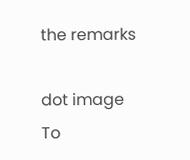the remarks

dot image
To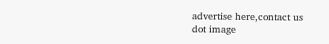advertise here,contact us
dot image